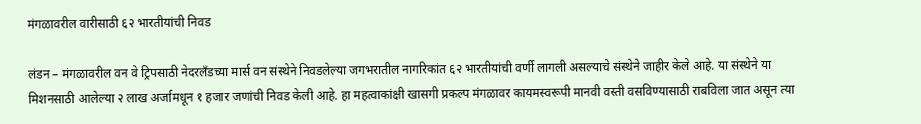मंगळावरील वारीसाठी ६२ भारतीयांची निवड

लंडन – मंगळावरील वन वे ट्रिपसाठी नेदरलँडच्या मार्स वन संस्थेने निवडलेल्या जगभरातील नागरिकांत ६२ भारतीयांची वर्णी लागली असल्याचे संस्थेने जाहीर केले आहे. या संस्थेने या मिशनसाठी आलेल्या २ लाख अर्जामधून १ हजार जणांची निवड केली आहे. हा महत्वाकांक्षी खासगी प्रकल्प मंगळावर कायमस्वरूपी मानवी वस्ती वसविण्यासाठी राबविला जात असून त्या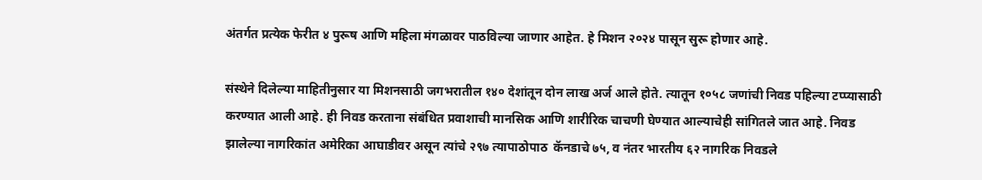अंतर्गत प्रत्येक फेरीत ४ पुरूष आणि महिला मंगळावर पाठविल्या जाणार आहेत. हे मिशन २०२४ पासून सुरू होणार आहे.

संस्थेने दिलेल्या माहितीनुसार या मिशनसाठी जगभरातील १४० देशांतून दोन लाख अर्ज आले होते. त्यातून १०५८ जणांची निवड पहिल्या टप्प्यासाठी करण्यात आली आहे. ही निवड करताना संबंधित प्रवाशाची मानसिक आणि शारीरिक चाचणी घेण्यात आल्याचेही सांगितले जात आहे. निवड झालेल्या नागरिकांत अमेरिका आघाडीवर असून त्यांचे २९७ त्यापाठोपाठ  कॅनडाचे ७५, व नंतर भारतीय ६२ नागरिक निवडले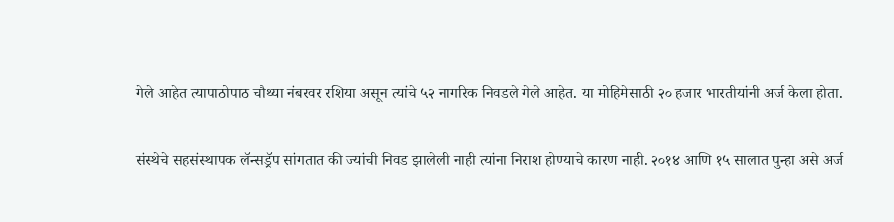गेले आहेत त्यापाठोपाठ चौथ्या नंबरवर रशिया असून त्यांचे ५२ नागरिक निवडले गेले आहेत. या मोहिमेसाठी २० हजार भारतीयांनी अर्ज केला होता.

संस्थेचे सहसंस्थापक लॅन्सड्रॅप सांगतात की ज्यांची निवड झालेली नाही त्यांना निराश होण्याचे कारण नाही. २०१४ आणि १५ सालात पुन्हा असे अर्ज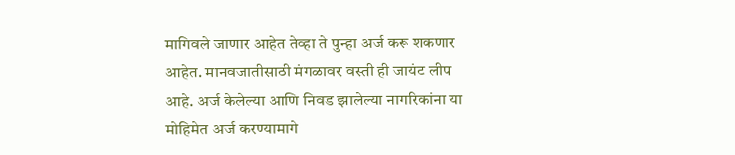मागिवले जाणार आहेत तेव्हा ते पुन्हा अर्ज करू शकणार आहेत. मानवजातीसाठी मंगळावर वस्ती ही जायंट लीप आहे. अर्ज केलेल्या आणि निवड झालेल्या नागरिकांना या मोहिमेत अर्ज करण्यामागे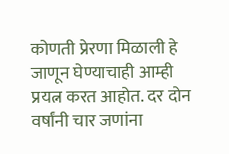कोणती प्रेरणा मिळाली हे जाणून घेण्याचाही आम्ही प्रयत्न करत आहोत. दर दोन वर्षांनी चार जणांना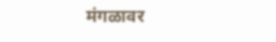मंगळावर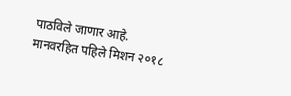पाठविले जाणार आहे. मानवरहित पहिले मिशन २०१८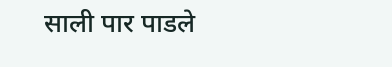साली पार पाडले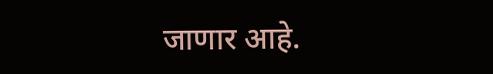जाणार आहे.